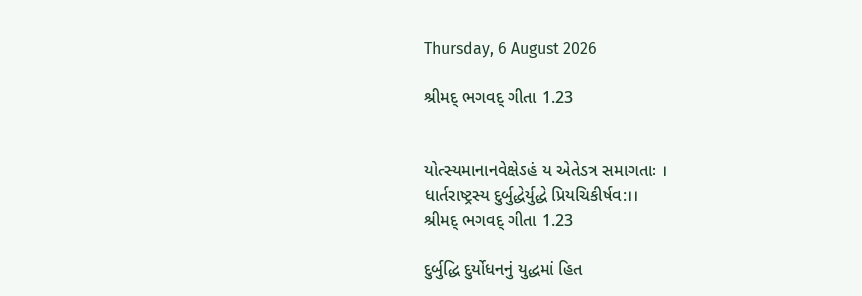Thursday, 6 August 2026

શ્રીમદ્ ભગવદ્ ગીતા 1.23


યોત્સ્યમાનાનવેક્ષેઽહં ય એતેડત્ર સમાગતાઃ ।
ધાર્તરાષ્ટ્રસ્ય દુર્બુદ્ધેર્યુદ્ધે પ્રિયચિકીર્ષવ:।।
શ્રીમદ્ ભગવદ્ ગીતા 1.23

દુર્બુદ્ધિ દુર્યોધનનું યુદ્ધમાં હિત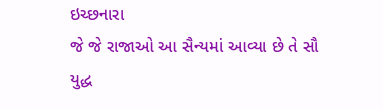ઇચ્છનારા
જે જે રાજાઓ આ સૈન્યમાં આવ્યા છે તે સૌ
યુદ્ધ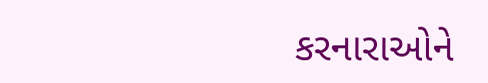કરનારાઓને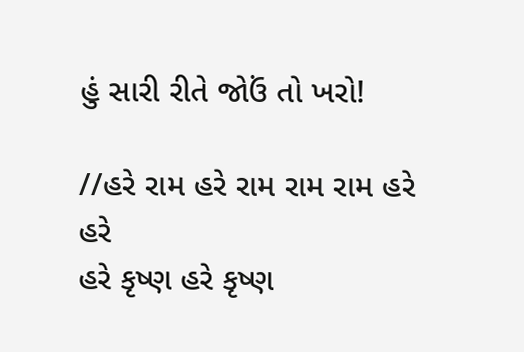હું સારી રીતે જોઉં તો ખરો!

//હરે રામ હરે રામ રામ રામ હરે હરે
હરે કૃષ્ણ હરે કૃષ્ણ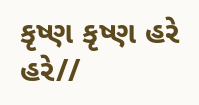કૃષ્ણ કૃષ્ણ હરે હરે//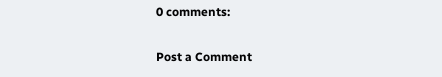0 comments:

Post a Comment